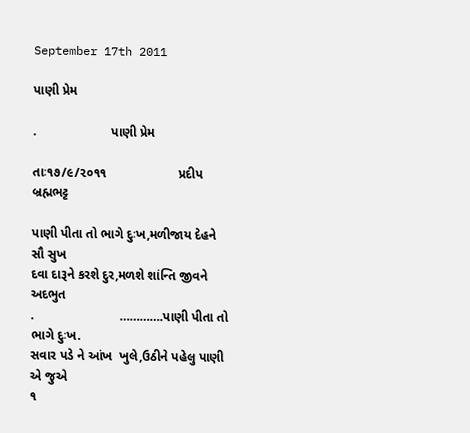September 17th 2011

પાણી પ્રેમ

.                     પાણી પ્રેમ

તાઃ૧૭/૯/૨૦૧૧                    પ્રદીપ બ્રહ્મભટ્ટ

પાણી પીતા તો ભાગે દુઃખ,મળીજાય દેહને સૌ સુખ
દવા દારૂને કરશે દુર,મળશે શાંન્તિ જીવને અદભુત
.                        ………….પાણી પીતા તો ભાગે દુઃખ.
સવાર પડે ને આંખ  ખુલે,ઉઠીને પહેલુ પાણી એ જુએ
૧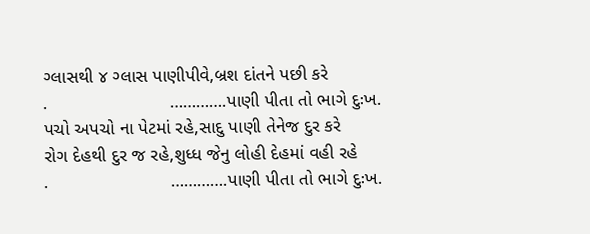ગ્લાસથી ૪ ગ્લાસ પાણીપીવે,બ્રશ દાંતને પછી કરે
.                        ………….પાણી પીતા તો ભાગે દુઃખ.
પચો અપચો ના પેટમાં રહે,સાદુ પાણી તેનેજ દુર કરે
રોગ દેહથી દુર જ રહે,શુધ્ધ જેનુ લોહી દેહમાં વહી રહે
.                        ………….પાણી પીતા તો ભાગે દુઃખ.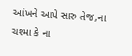આંખને આપે સારુ તેજ,ના ચશ્મા કે ના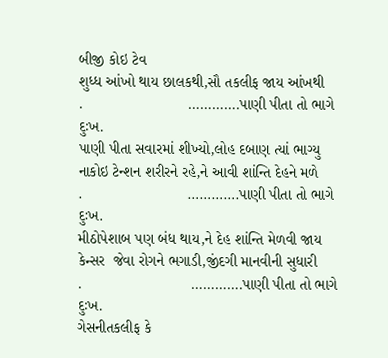બીજી કોઇ ટેવ
શુધ્ધ આંખો થાય છાલકથી,સૌ તકલીફ જાય આંખથી
.                         ………….પાણી પીતા તો ભાગે દુઃખ.
પાણી પીતા સવારમાં શીખ્યો,લોહ દબાણ ત્યાં ભાગ્યુ
નાકોઇ ટેન્શન શરીરને રહે,ને આવી શાંન્તિ દેહને મળે
.                         ………….પાણી પીતા તો ભાગે દુઃખ.
મીઠોપેશાબ પણ બંધ થાય,ને દેહ શાંન્તિ મેળવી જાય
કેન્સર  જેવા રોગને ભગાડી,જીંદગી માનવીની સુધારી
.                          ………….પાણી પીતા તો ભાગે દુઃખ.
ગેસનીતકલીફ કે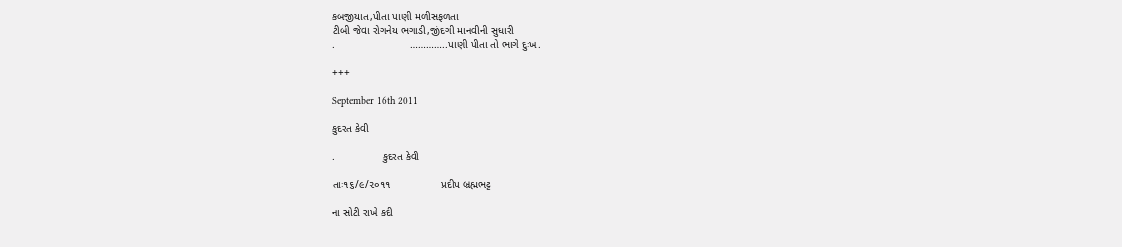કબજીયાત,પીતા પાણી મળીસફળતા
ટીબી જેવા રોગનેય ભગાડી,જીંદગી માનવીની સુધારી
.                         …………..પાણી પીતા તો ભાગે દુઃખ.

+++

September 16th 2011

કુદરત કેવી

.                કુદરત કેવી

તાઃ૧૬/૯/૨૦૧૧                 પ્રદીપ બ્રહ્મભટ્ટ

ના સોટી રાખે કદી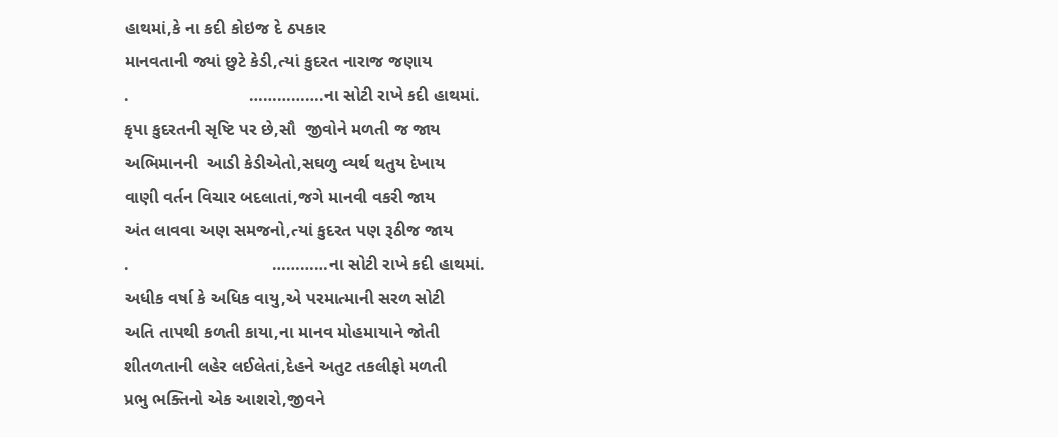હાથમાં,કે ના કદી કોઇજ દે ઠપકાર
માનવતાની જ્યાં છુટે કેડી,ત્યાં કુદરત નારાજ જણાય
.                         …………….ના સોટી રાખે કદી હાથમાં.
કૃપા કુદરતની સૃષ્ટિ પર છે,સૌ  જીવોને મળતી જ જાય
અભિમાનની  આડી કેડીએતો,સઘળુ વ્યર્થ થતુય દેખાય
વાણી વર્તન વિચાર બદલાતાં,જગે માનવી વકરી જાય
અંત લાવવા અણ સમજનો,ત્યાં કુદરત પણ રૂઠીજ જાય
.                              …………ના સોટી રાખે કદી હાથમાં.
અધીક વર્ષા કે અધિક વાયુ,એ પરમાત્માની સરળ સોટી
અતિ તાપથી કળતી કાયા,ના માનવ મોહમાયાને જોતી
શીતળતાની લહેર લઈલેતાં,દેહને અતુટ તકલીફો મળતી
પ્રભુ ભક્તિનો એક આશરો,જીવને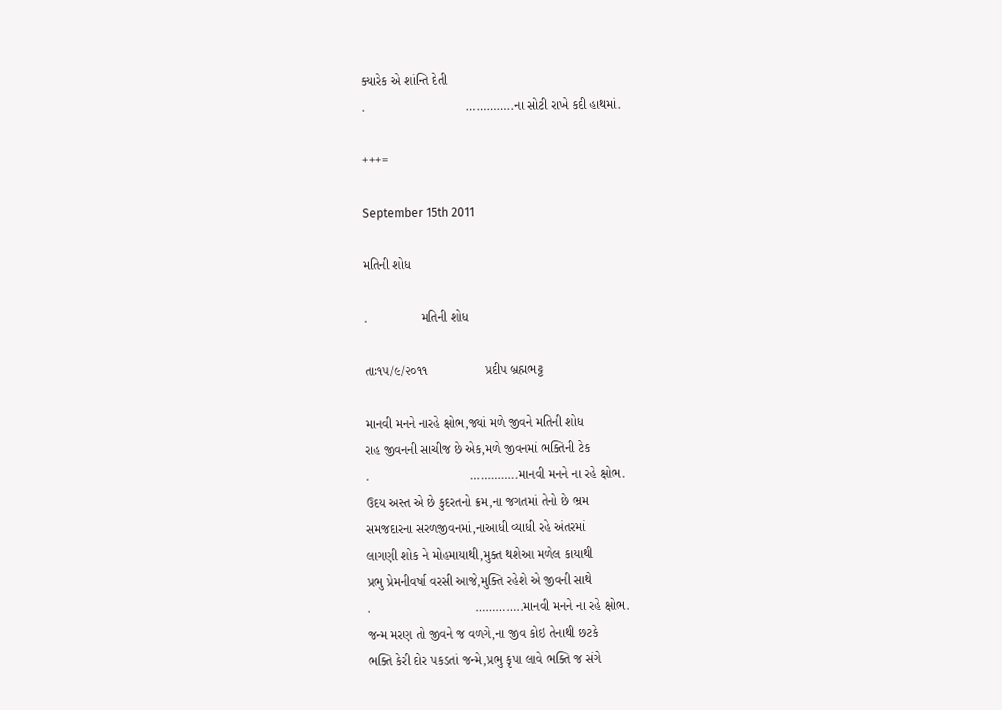ક્યારેક એ શાંન્તિ દેતી
.                            …………..ના સોટી રાખે કદી હાથમાં.

+++=

September 15th 2011

મતિની શોધ

.               મતિની શોધ

તાઃ૧૫/૯/૨૦૧૧                પ્રદીપ બ્રહ્મભટ્ટ

માનવી મનને નારહે ક્ષોભ,જ્યાં મળે જીવને મતિની શોધ
રાહ જીવનની સાચીજ છે એક,મળે જીવનમાં ભક્તિની ટેક
.                            …………..માનવી મનને ના રહે ક્ષોભ.
ઉદય અસ્ત એ છે કુદરતનો ક્રમ,ના જગતમાં તેનો છે ભ્રમ
સમજદારના સરળજીવનમાં,નાઆધી વ્યાધી રહે અંતરમાં
લાગણી શોક ને મોહમાયાથી,મુક્ત થશેઆ મળેલ કાયાથી
પ્રભુ પ્રેમનીવર્ષા વરસી આજે,મુક્તિ રહેશે એ જીવની સાથે
.                             …………..માનવી મનને ના રહે ક્ષોભ.
જન્મ મરણ તો જીવને જ વળગે,ના જીવ કોઇ તેનાથી છટકે
ભક્તિ કેરી દોર પકડતાં જન્મે,પ્રભુ કૃપા લાવે ભક્તિ જ સંગે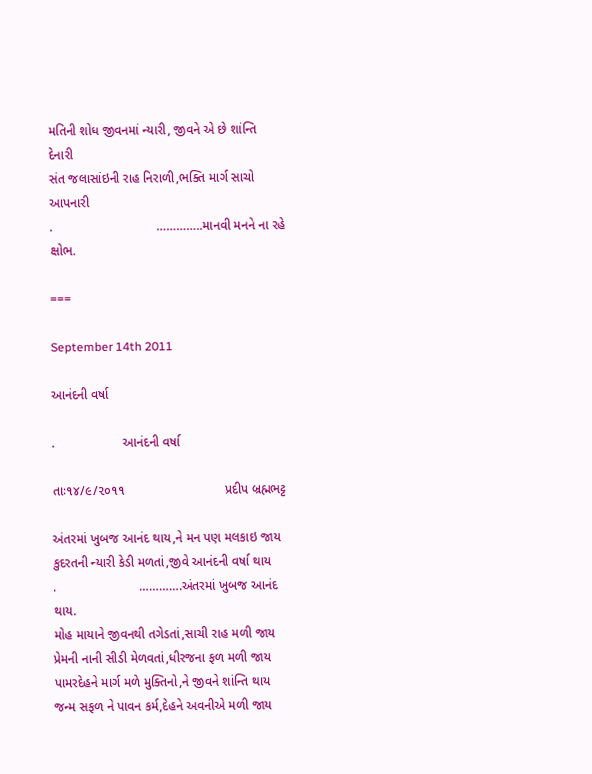મતિની શોધ જીવનમાં ન્યારી, જીવને એ છે શાંન્તિ દેનારી
સંત જલાસાંઇની રાહ નિરાળી,ભક્તિ માર્ગ સાચો આપનારી
.                             …………..માનવી મનને ના રહે ક્ષોભ.

===

September 14th 2011

આનંદની વર્ષા

.                   આનંદની વર્ષા

તાઃ૧૪/૯/૨૦૧૧                            પ્રદીપ બ્રહ્મભટ્ટ

અંતરમાં ખુબજ આનંદ થાય,ને મન પણ મલકાઇ જાય
કુદરતની ન્યારી કેડી મળતાં,જીવે આનંદની વર્ષા થાય
.                       ………….અંતરમાં ખુબજ આનંદ થાય.
મોહ માયાને જીવનથી તગેડતાં,સાચી રાહ મળી જાય
પ્રેમની નાની સીડી મેળવતાં,ધીરજના ફળ મળી જાય
પામરદેહને માર્ગ મળે મુક્તિનો,ને જીવને શાંન્તિ થાય
જન્મ સફળ ને પાવન કર્મ,દેહને અવનીએ મળી જાય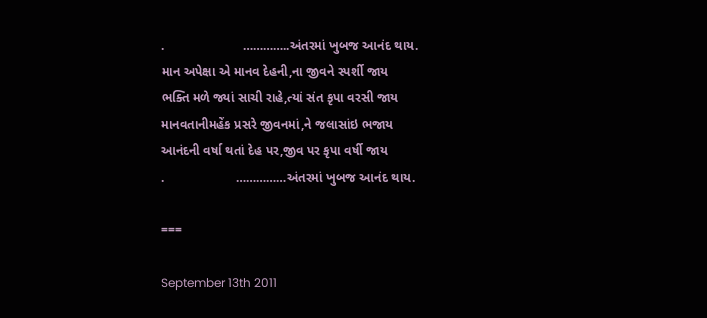.                      …………..અંતરમાં ખુબજ આનંદ થાય.
માન અપેક્ષા એ માનવ દેહની,ના જીવને સ્પર્શી જાય
ભક્તિ મળે જ્યાં સાચી રાહે,ત્યાં સંત કૃપા વરસી જાય
માનવતાનીમહેંક પ્રસરે જીવનમાં,ને જલાસાંઇ ભજાય
આનંદની વર્ષા થતાં દેહ પર,જીવ પર કૃપા વર્ષી જાય
.                    ……………અંતરમાં ખુબજ આનંદ થાય.

===

September 13th 2011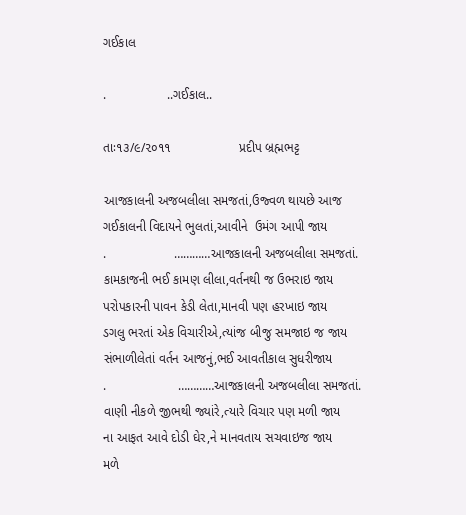ગઈકાલ

.                 ..ગઈકાલ..

તાઃ૧૩/૯/૨૦૧૧                   પ્રદીપ બ્રહ્મભટ્ટ

આજકાલની અજબલીલા સમજતાં,ઉજ્વળ થાયછે આજ
ગઈકાલની વિદાયને ભુલતાં,આવીને  ઉમંગ આપી જાય
.                   …………આજકાલની અજબલીલા સમજતાં.
કામકાજની ભઈ કામણ લીલા,વર્તનથી જ ઉભરાઇ જાય
પરોપકારની પાવન કેડી લેતા,માનવી પણ હરખાઇ જાય
ડગલુ ભરતાં એક વિચારીએ,ત્યાંજ બીજુ સમજાઇ જ જાય
સંભાળીલેતાં વર્તન આજનું,ભઈ આવતીકાલ સુધરીજાય
.                    …………આજકાલની અજબલીલા સમજતાં.
વાણી નીકળે જીભથી જ્યાંરે,ત્યારે વિચાર પણ મળી જાય
ના આફત આવે દોડી ઘેર,ને માનવતાય સચવાઇજ જાય
મળે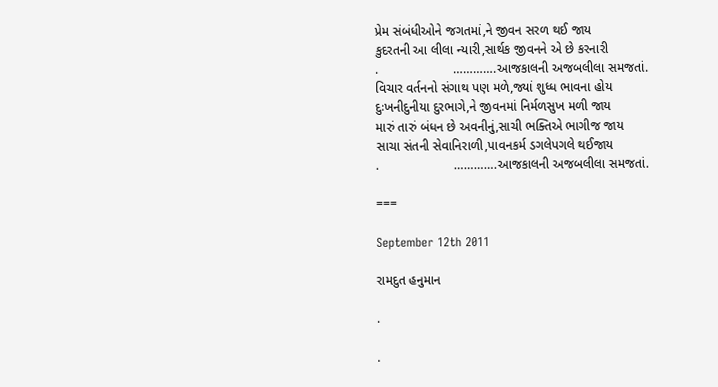પ્રેમ સંબંધીઓને જગતમાં,ને જીવન સરળ થઈ જાય
કુદરતની આ લીલા ન્યારી,સાર્થક જીવનને એ છે કરનારી
.                     ………….આજકાલની અજબલીલા સમજતાં.
વિચાર વર્તનનો સંગાથ પણ મળે,જ્યાં શુધ્ધ ભાવના હોય
દુઃખનીદુનીયા દુરભાગે,ને જીવનમાં નિર્મળસુખ મળી જાય
મારું તારું બંધન છે અવનીનું,સાચી ભક્તિએ ભાગીજ જાય
સાચા સંતની સેવાનિરાળી,પાવનકર્મ ડગલેપગલે થઈજાય
.                     ………….આજકાલની અજબલીલા સમજતાં.

===

September 12th 2011

રામદુત હનુમાન

.

.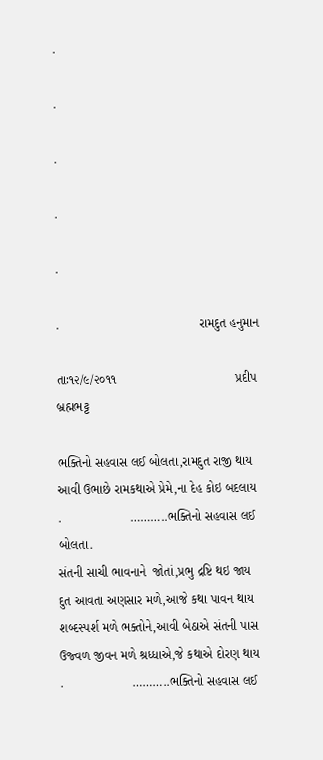.

.

.

.

.

.                                       રામદુત હનુમાન

તાઃ૧૨/૯/૨૦૧૧                                 પ્રદીપ બ્રહ્મભટ્ટ

ભક્તિનો સહવાસ લઈ બોલતા,રામદુત રાજી થાય
આવી ઉભાછે રામકથાએ પ્રેમે,ના દેહ કોઇ બદલાય
.                   ………..ભક્તિનો સહવાસ લઈ બોલતા.
સંતની સાચી ભાવનાને  જોતાં,પ્રભુ દ્રષ્ટિ થઇ જાય
દુત આવતા અણસાર મળે,આજે કથા પાવન થાય
શબ્દસ્પર્શ મળે ભક્તોને,આવી બેઠાએ સંતની પાસ
ઉજ્વળ જીવન મળે શ્રધ્ધાએ,જે કથાએ દોરણ થાય
.                   ………..ભક્તિનો સહવાસ લઈ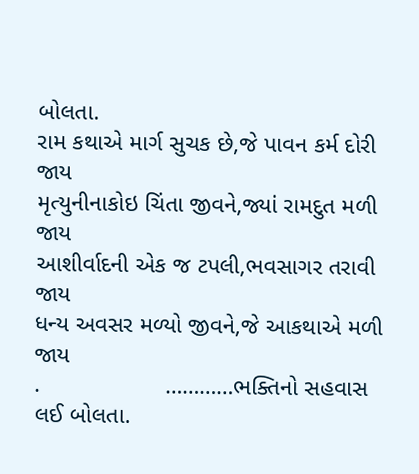બોલતા.
રામ કથાએ માર્ગ સુચક છે,જે પાવન કર્મ દોરી જાય
મૃત્યુનીનાકોઇ ચિંતા જીવને,જ્યાં રામદુત મળી જાય
આશીર્વાદની એક જ ટપલી,ભવસાગર તરાવી જાય
ધન્ય અવસર મળ્યો જીવને,જે આકથાએ મળી જાય
.                   …………ભક્તિનો સહવાસ લઈ બોલતા.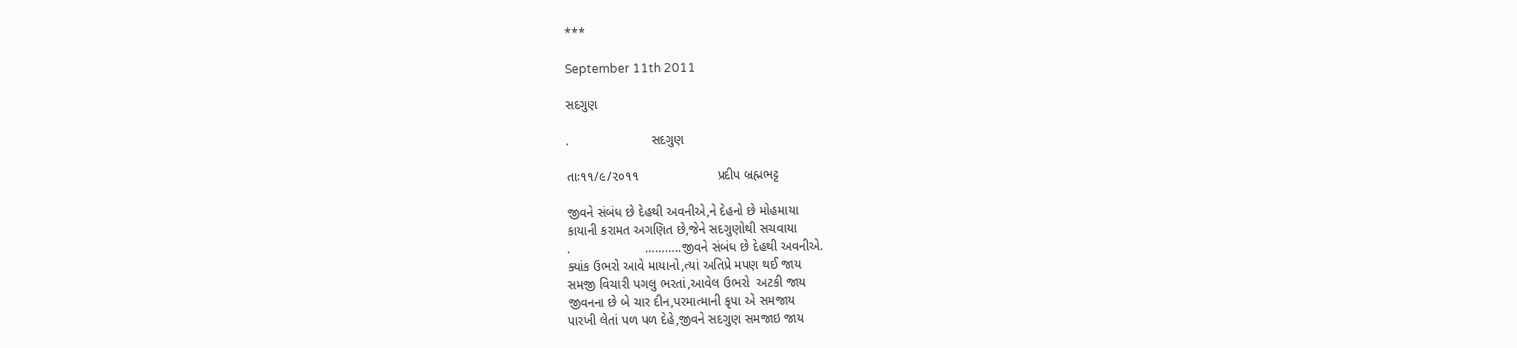***

September 11th 2011

સદગુણ

.                       સદગુણ

તાઃ૧૧/૯/૨૦૧૧                      પ્રદીપ બ્રહ્મભટ્ટ

જીવને સંબંધ છે દેહથી અવનીએ,ને દેહનો છે મોહમાયા
કાયાની કરામત અગણિત છે,જેને સદગુણોથી સચવાયા
.                     ………..જીવને સંબંધ છે દેહથી અવનીએ.
ક્યાંક ઉભરો આવે માયાનો,ત્યાં અતિપ્રે મપણ થઈ જાય
સમજી વિચારી પગલુ ભરતાં,આવેલ ઉભરો  અટકી જાય
જીવનના છે બે ચાર દીન,પરમાત્માની કૃપા એ સમજાય
પારખી લેતાં પળ પળ દેહે,જીવને સદગુણ સમજાઇ જાય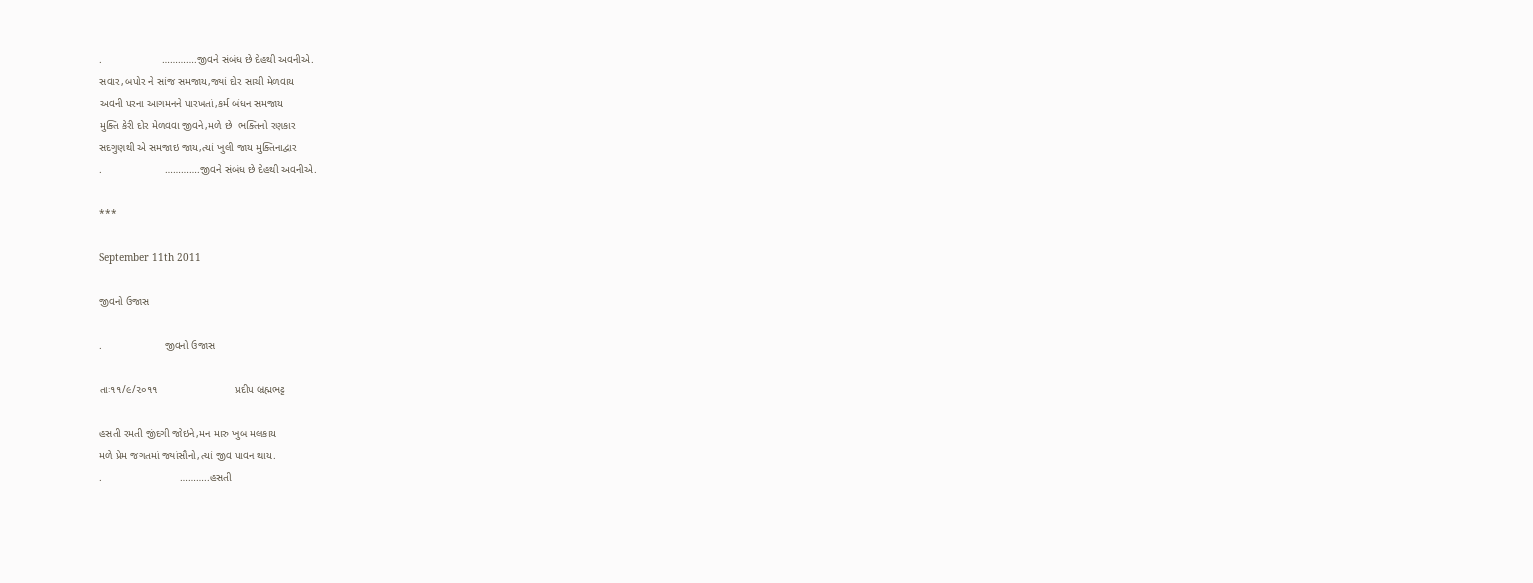.                    ………….જીવને સંબંધ છે દેહથી અવનીએ.
સવાર,બપોર ને સાંજ સમજાય,જ્યાં દોર સાચી મેળવાય
અવની પરના આગમનને પારખતાં,કર્મ બંધન સમજાય
મુક્તિ કેરી દોર મેળવવા જીવને,મળે છે  ભક્તિનો રણકાર
સદગુણથી એ સમજાઇ જાય,ત્યાં ખુલી જાય મુક્તિનાદ્વાર
.                     ………….જીવને સંબંધ છે દેહથી અવનીએ.

***

September 11th 2011

જીવનો ઉજાસ

.                     જીવનો ઉજાસ

તાઃ૧૧/૯/૨૦૧૧                          પ્રદીપ બ્રહ્મભટ્ટ

હસતી રમતી જીંદગી જોઇને,મન મારુ ખુબ મલકાય
મળે પ્રેમ જગતમાં જ્યાંસૌનો,ત્યાં જીવ પાવન થાય.
.                          ………..હસતી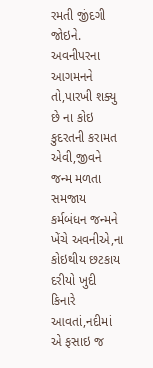રમતી જીંદગી જોઇને.
અવનીપરના આગમનને તો,પારખી શક્યુ છે ના કોઇ
કુદરતની કરામત એવી,જીવને જન્મ મળતા સમજાય
કર્મબંધન જન્મને ખેંચે અવનીએ,ના કોઇથીય છટકાય
દરીયો ખુદી કિનારે આવતાં,નદીમાં એ ફસાઇ જ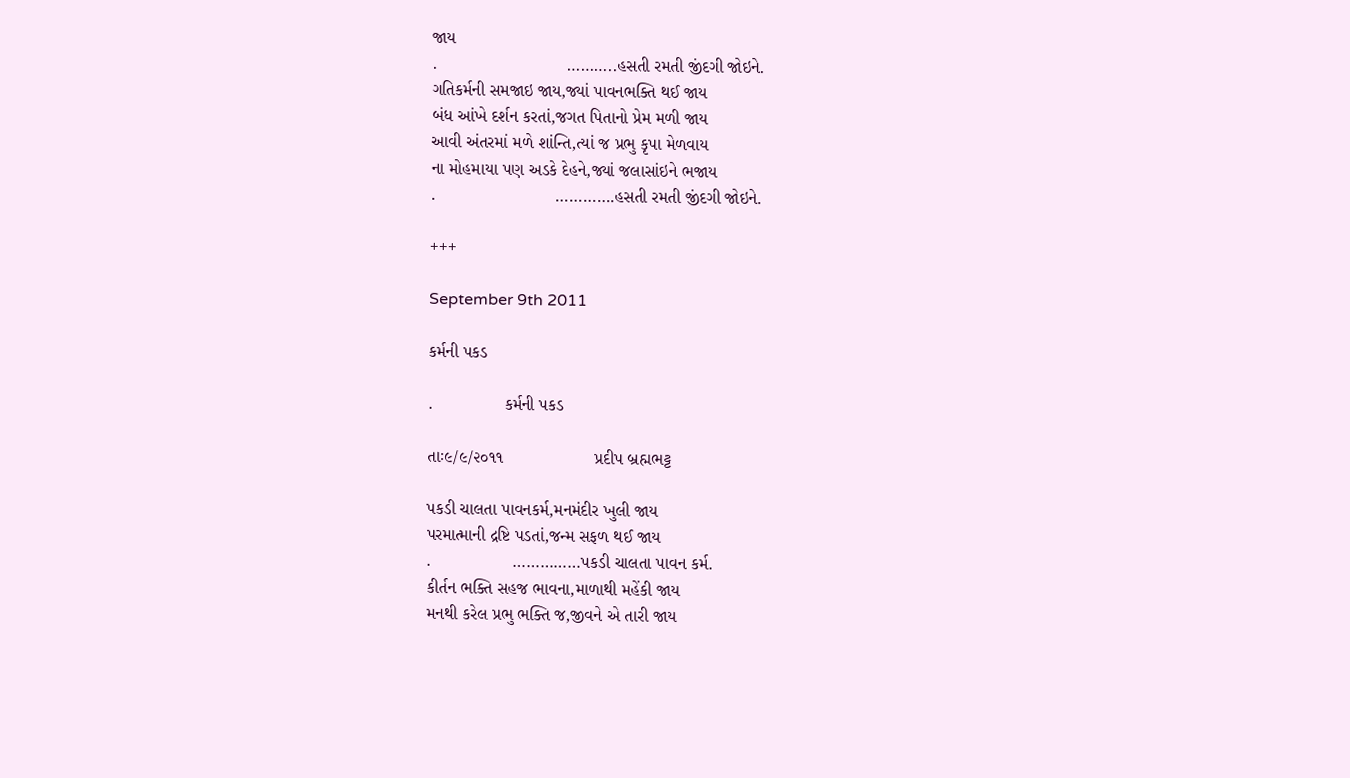જાય
.                           ………..હસતી રમતી જીંદગી જોઇને.
ગતિકર્મની સમજાઇ જાય,જ્યાં પાવનભક્તિ થઈ જાય
બંધ આંખે દર્શન કરતાં,જગત પિતાનો પ્રેમ મળી જાય
આવી અંતરમાં મળે શાંન્તિ,ત્યાં જ પ્રભુ કૃપા મેળવાય
ના મોહમાયા પણ અડકે દેહને,જ્યાં જલાસાંઇને ભજાય
.                         ………….હસતી રમતી જીંદગી જોઇને.

+++

September 9th 2011

કર્મની પકડ

.               કર્મની પકડ

તાઃ૯/૯/૨૦૧૧                   પ્રદીપ બ્રહ્મભટ્ટ

પકડી ચાલતા પાવનકર્મ,મનમંદીર ખુલી જાય
પરમાત્માની દ્રષ્ટિ પડતાં,જન્મ સફળ થઈ જાય
.                 ……………પકડી ચાલતા પાવન કર્મ.
કીર્તન ભક્તિ સહજ ભાવના,માળાથી મહેંકી જાય
મનથી કરેલ પ્રભુ ભક્તિ જ,જીવને એ તારી જાય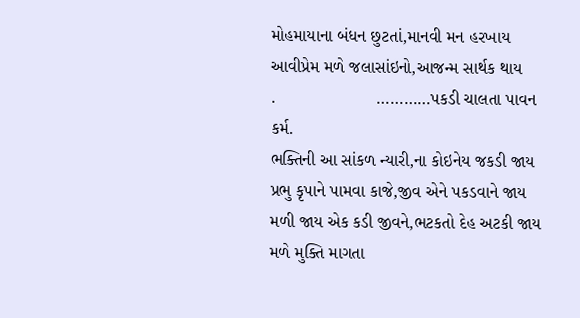મોહમાયાના બંધન છુટતાં,માનવી મન હરખાય
આવીપ્રેમ મળે જલાસાંઇનો,આજન્મ સાર્થક થાય
.                     …………પકડી ચાલતા પાવન કર્મ.
ભક્તિની આ સાંકળ ન્યારી,ના કોઇનેય જકડી જાય
પ્રભુ કૃપાને પામવા કાજે,જીવ એને પકડવાને જાય
મળી જાય એક કડી જીવને,ભટકતો દેહ અટકી જાય
મળે મુક્તિ માગતા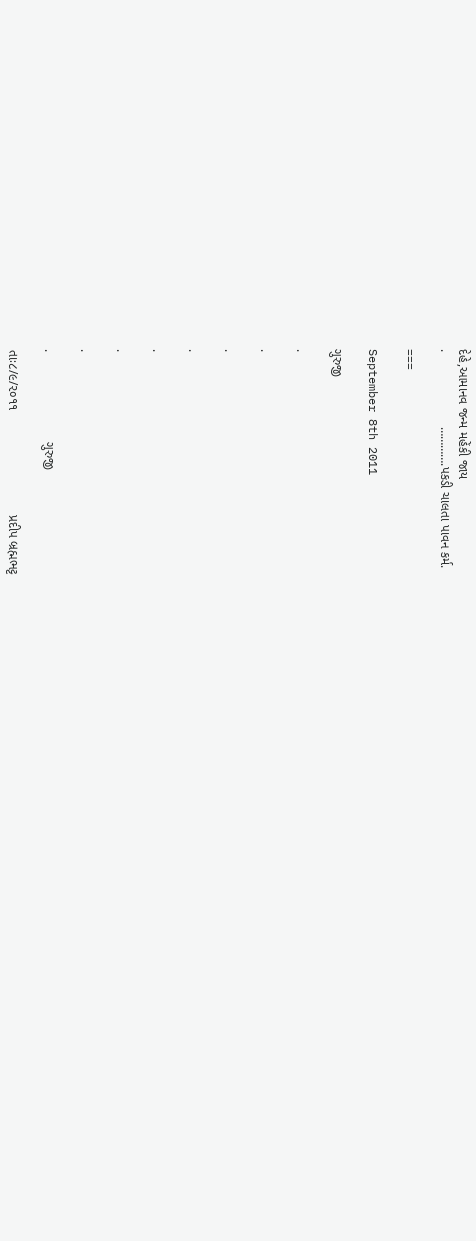દેહે,આમાનવ જન્મ મહેંકી જાય
.                     ………….પકડી ચાલતા પાવન કર્મ.

===

September 8th 2011

ગુરુજી

.

.

.

.

.

.

.

.                         ગુરુજી

તાઃ૮/૯/૨૦૧૧                             પ્રદીપ બ્રહ્મભટ્ટ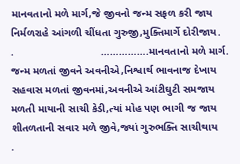માનવતાનો મળે માર્ગ,જે જીવનો જન્મ સફળ કરી જાય
નિર્મળરાહે આંગળી ચીંધતા ગુરુજી,મુક્તિમાર્ગે દોરીજાય.
.                             …………….માનવતાનો મળે માર્ગ.
જન્મ મળતાં જીવને અવનીએ,નિશ્વાર્થ ભાવનાજ દેખાય
સહવાસ મળતાં જીવનમાં,અવનીએ આંટીઘુટી સમજાય
મળતી માયાની સાચી કેડી,ત્યાં મોહ પણ ભાગી જ જાય
શીતળતાની સવાર મળે જીવે,જ્યાં ગુરુભક્તિ સાચીથાય
.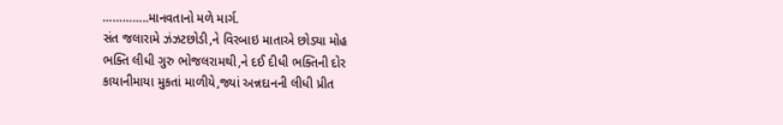…………..માનવતાનો મળે માર્ગ.
સંત જલારામે ઝંઝટછોડી,ને વિરબાઇ માતાએ છોડ્યા મોહ
ભક્તિ લીધી ગુરુ ભોજલરામથી,ને દઈ દીધી ભક્તિની દોર
કાયાનીમાયા મુકતાં માળીયે,જ્યાં અન્નદાનની લીધી પ્રીત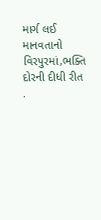માર્ગ લઈ માનવતાનો વિરપુરમાં,ભક્તિ દોરની દીધી રીત
.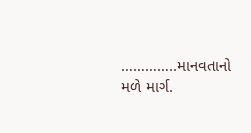…………..માનવતાનો મળે માર્ગ.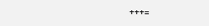+++=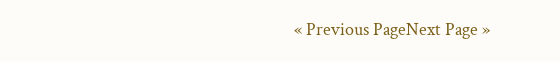« Previous PageNext Page »